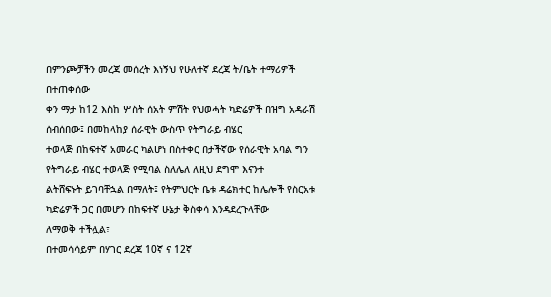በምንጮቻችን መረጃ መሰረት እነኝህ የሁለተኛ ደረጃ ት/ቤት ተማሪዎች በተጠቀሰው
ቀን ማታ ከ12 እስከ ሦስት ሰአት ምሽት የህወሓት ካድሬዎች በዝግ አዳራሽ ሰብሰበው፤ በመከላከያ ሰራዊት ውስጥ የትግራይ ብሄር
ተወላጅ በከፍተኛ አመራር ካልሆነ በስተቀር በታችኛው የሰራዊት አባል ግን የትግራይ ብሄር ተወላጅ የሚባል ስለሌለ ለዚህ ደግሞ እናንተ
ልትሸፍኑት ይገባቸኋል በማለት፤ የትምህርት ቤቱ ዳሬክተር ከሌሎች የስርአቱ ካድሬዎች ጋር በመሆን በከፍተኛ ሁኔታ ቅስቀሳ እንዳደረጉላቸው
ለማወቅ ተችሏል፣
በተመሳሳይም በሃገር ደረጃ 10ኛ ና 12ኛ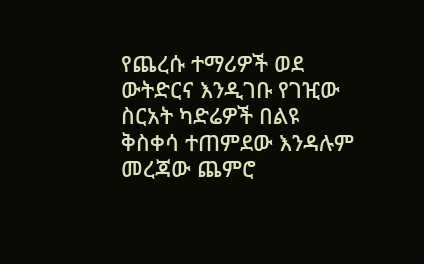የጨረሱ ተማሪዎች ወደ ውትድርና እንዲገቡ የገዢው ስርአት ካድሬዎች በልዩ ቅስቀሳ ተጠምደው እንዳሉም መረጃው ጨምሮ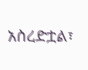አስረድቷል፣